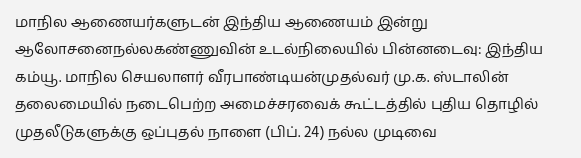மாநில ஆணையர்களுடன் இந்திய ஆணையம் இன்று ஆலோசனைநல்லகண்ணுவின் உடல்நிலையில் பின்னடைவு: இந்திய கம்யூ. மாநில செயலாளர் வீரபாண்டியன்முதல்வர் மு.க. ஸ்டாலின் தலைமையில் நடைபெற்ற அமைச்சரவைக் கூட்டத்தில் புதிய தொழில் முதலீடுகளுக்கு ஒப்புதல் நாளை (பிப். 24) நல்ல முடிவை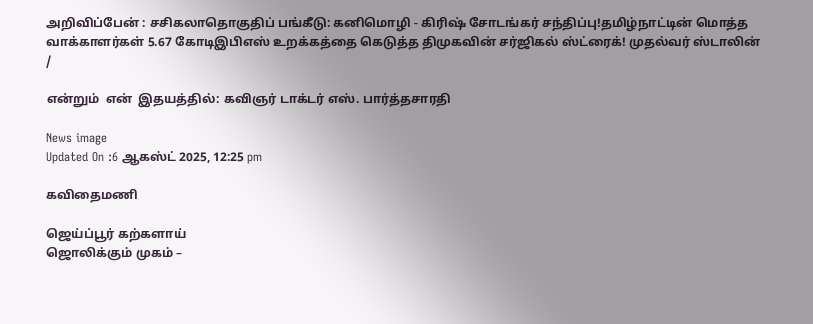அறிவிப்பேன் : சசிகலாதொகுதிப் பங்கீடு: கனிமொழி - கிரிஷ் சோடங்கர் சந்திப்பு!தமிழ்நாட்டின் மொத்த வாக்காளர்கள் 5.67 கோடிஇபிஎஸ் உறக்கத்தை கெடுத்த திமுகவின் சர்ஜிகல் ஸ்ட்ரைக்! முதல்வர் ஸ்டாலின்
/

என்றும்  என்  இதயத்தில்: கவிஞர் டாக்டர் எஸ். பார்த்தசாரதி

News image
Updated On :6 ஆகஸ்ட் 2025, 12:25 pm

கவிதைமணி

ஜெய்ப்பூர் கற்களாய்
ஜொலிக்கும் முகம் –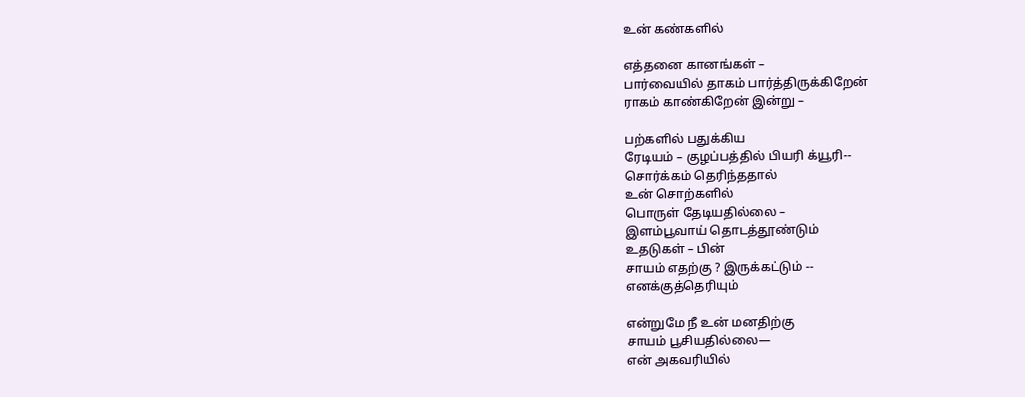உன் கண்களில்

எத்தனை கானங்கள் –
பார்வையில் தாகம் பார்த்திருக்கிறேன்
ராகம் காண்கிறேன் இன்று –

பற்களில் பதுக்கிய
ரேடியம் – குழப்பத்தில் பியரி க்யூரி--
சொர்க்கம் தெரிந்ததால்
உன் சொற்களில்
பொருள் தேடியதில்லை –
இளம்பூவாய் தொடத்தூண்டும்
உதடுகள் – பின்
சாயம் எதற்கு ? இருக்கட்டும் --
எனக்குத்தெரியும்

என்றுமே நீ உன் மனதிற்கு
சாயம் பூசியதில்லை—
என் அகவரியில்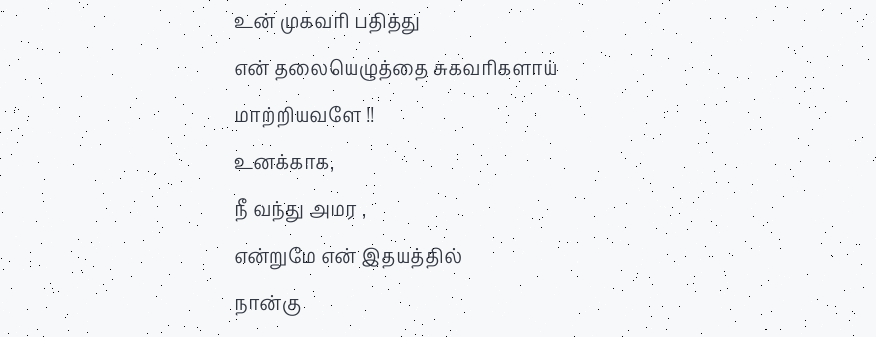உன் முகவரி பதித்து
என் தலையெழுத்தை சுகவரிகளாய்
மாற்றியவளே !!
உனக்காக,
நீ வந்து அமர ,
என்றுமே என் இதயத்தில்
நான்கு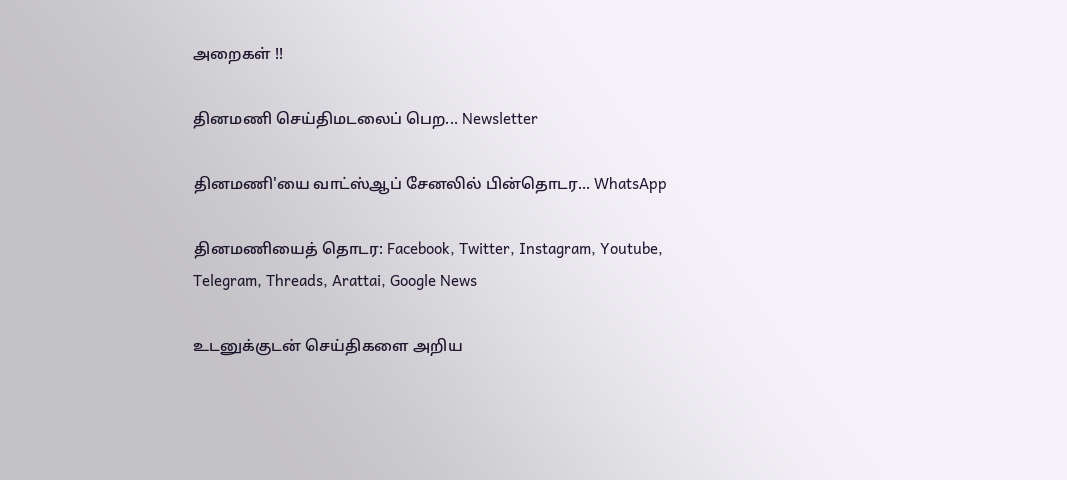அறைகள் !!

தினமணி செய்திமடலைப் பெற... Newsletter

தினமணி'யை வாட்ஸ்ஆப் சேனலில் பின்தொடர... WhatsApp

தினமணியைத் தொடர: Facebook, Twitter, Instagram, Youtube, Telegram, Threads, Arattai, Google News

உடனுக்குடன் செய்திகளை அறிய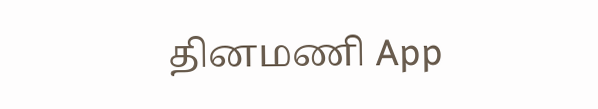தினமணி App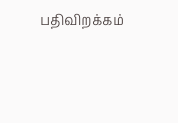பதிவிறக்கம்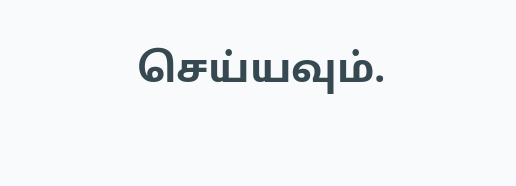செய்யவும்.